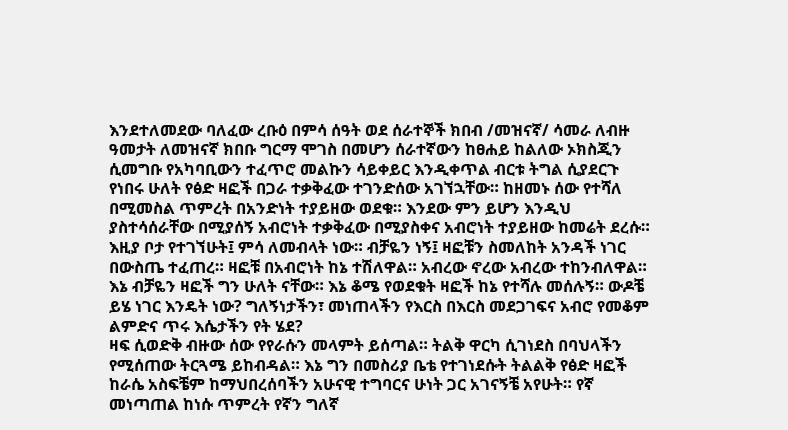እንደተለመደው ባለፈው ረቡዕ በምሳ ሰዓት ወደ ሰራተኞች ክበብ /መዝናኛ/ ሳመራ ለብዙ ዓመታት ለመዝናኛ ክበቡ ግርማ ሞገስ በመሆን ሰራተኛውን ከፀሐይ ከልለው ኦክስጂን ሲመግቡ የአካባቢውን ተፈጥሮ መልኩን ሳይቀይር እንዲቀጥል ብርቱ ትግል ሲያደርጉ የነበሩ ሁለት የፅድ ዛፎች በጋራ ተቃቅፈው ተገንድሰው አገኘኋቸው። ከዘመኑ ሰው የተሻለ በሚመስል ጥምረት በአንድነት ተያይዘው ወደቁ። እንደው ምን ይሆን እንዲህ ያስተሳሰራቸው በሚያሰኝ አብሮነት ተቃቅፈው በሚያስቀና አብሮነት ተያይዘው ከመሬት ደረሱ።
እዚያ ቦታ የተገኘሁት፤ ምሳ ለመብላት ነው። ብቻዬን ነኝ፤ ዛፎቹን ስመለከት አንዳች ነገር በውስጤ ተፈጠረ። ዛፎቹ በአብሮነት ከኔ ተሽለዋል። አብረው ኖረው አብረው ተከንብለዋል። እኔ ብቻዬን ዛፎች ግን ሁለት ናቸው። እኔ ቆሜ የወደቁት ዛፎች ከኔ የተሻሉ መሰሉኝ። ውዶቼ ይሄ ነገር እንዴት ነው? ግለኝነታችን፣ መነጠላችን የእርስ በእርስ መደጋገፍና አብሮ የመቆም ልምድና ጥሩ እሴታችን የት ሄደ?
ዛፍ ሲወድቅ ብዙው ሰው የየራሱን መላምት ይሰጣል። ትልቅ ዋርካ ሲገነደስ በባህላችን የሚሰጠው ትርጓሜ ይከብዳል። እኔ ግን በመስሪያ ቤቴ የተገነደሱት ትልልቅ የፅድ ዛፎች ከራሴ አስፍቼም ከማህበረሰባችን አሁናዊ ተግባርና ሁነት ጋር አገናኝቼ አየሁት። የኛ መነጣጠል ከነሱ ጥምረት የኛን ግለኛ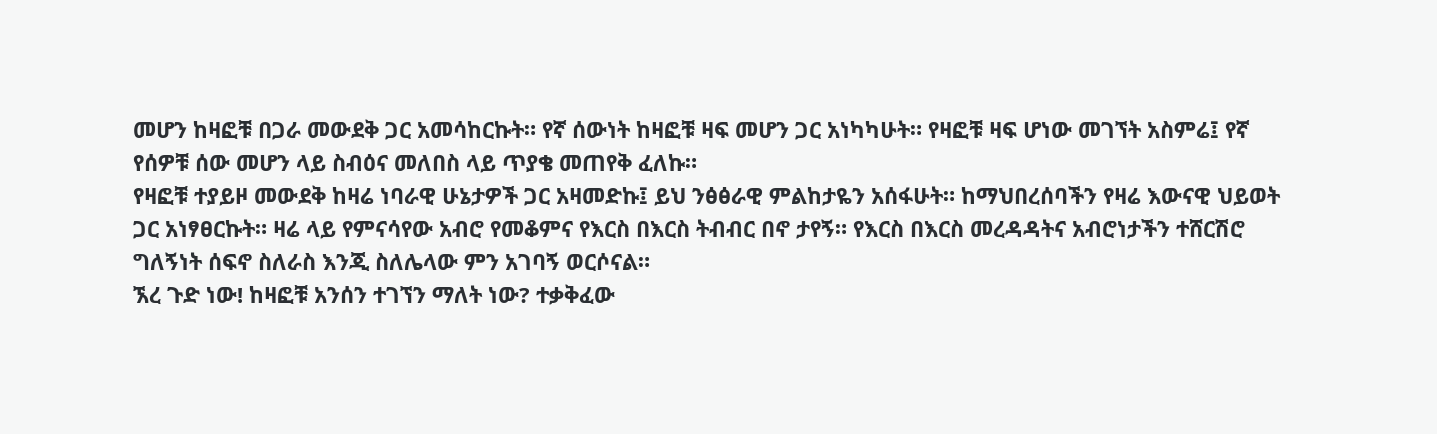መሆን ከዛፎቹ በጋራ መውደቅ ጋር አመሳከርኩት። የኛ ሰውነት ከዛፎቹ ዛፍ መሆን ጋር አነካካሁት። የዛፎቹ ዛፍ ሆነው መገኘት አስምሬ፤ የኛ የሰዎቹ ሰው መሆን ላይ ስብዕና መለበስ ላይ ጥያቄ መጠየቅ ፈለኩ።
የዛፎቹ ተያይዞ መውደቅ ከዛሬ ነባራዊ ሁኔታዎች ጋር አዛመድኩ፤ ይህ ንፅፅራዊ ምልከታዬን አሰፋሁት። ከማህበረሰባችን የዛሬ እውናዊ ህይወት ጋር አነፃፀርኩት። ዛሬ ላይ የምናሳየው አብሮ የመቆምና የእርስ በእርስ ትብብር በኖ ታየኝ። የእርስ በእርስ መረዳዳትና አብሮነታችን ተሸርሽሮ ግለኝነት ሰፍኖ ስለራስ እንጂ ስለሌላው ምን አገባኝ ወርሶናል።
ኧረ ጉድ ነው! ከዛፎቹ አንሰን ተገኘን ማለት ነው? ተቃቅፈው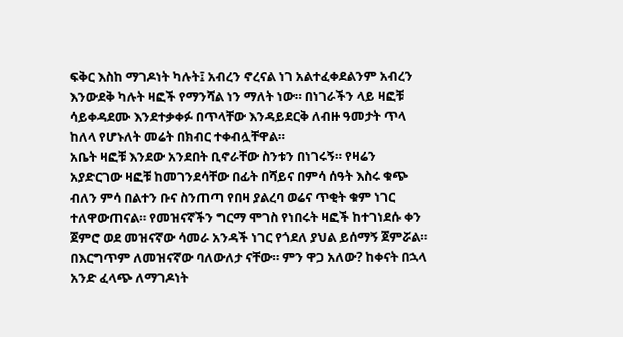ፍቅር እስከ ማገዶነት ካሉት፤ አብረን ኖረናል ነገ አልተፈቀደልንም አብረን እንውደቅ ካሉት ዛፎች የማንሻል ነን ማለት ነው። በነገራችን ላይ ዛፎቹ ሳይቀዳደሙ እንደተቃቀፉ በጥላቸው እንዳይደርቅ ለብዙ ዓመታት ጥላ ከለላ የሆኑለት መሬት በክብር ተቀብሏቸዋል።
አቤት ዛፎቹ እንደው አንደበት ቢኖራቸው ስንቱን በነገሩኝ። የዛሬን አያድርገው ዛፎቹ ከመገንደሳቸው በፊት በሻይና በምሳ ሰዓት እስሩ ቁጭ ብለን ምሳ በልተን ቡና ስንጠጣ የበዛ ያልረባ ወሬና ጥቂት ቁም ነገር ተለዋውጠናል። የመዝናኛችን ግርማ ሞገስ የነበሩት ዛፎች ከተገነደሱ ቀን ጀምሮ ወደ መዝናኛው ሳመራ አንዳች ነገር የጎደለ ያህል ይሰማኝ ጀምሯል። በእርግጥም ለመዝናኛው ባለውለታ ናቸው። ምን ዋጋ አለው? ከቀናት በኋላ አንድ ፈላጭ ለማገዶነት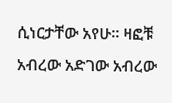ሲነርታቸው አየሁ። ዛፎቹ አብረው አድገው አብረው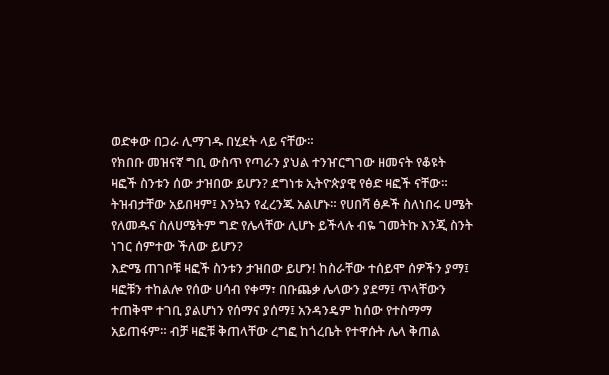ወድቀው በጋራ ሊማገዱ በሂደት ላይ ናቸው።
የክበቡ መዝናኛ ግቢ ውስጥ የጣራን ያህል ተንዠርግገው ዘመናት የቆዩት ዛፎች ስንቱን ሰው ታዝበው ይሆን? ደግነቱ ኢትዮጵያዊ የፅድ ዛፎች ናቸው። ትዝብታቸው አይበዛም፤ እንኳን የፈረንጁ አልሆኑ። የሀበሻ ፅዶች ስለነበሩ ሀሜት የለመዱና ስለሀሜትም ግድ የሌላቸው ሊሆኑ ይችላሉ ብዬ ገመትኩ እንጂ ስንት ነገር ሰምተው ችለው ይሆን?
እድሜ ጠገቦቹ ዛፎች ስንቱን ታዝበው ይሆን! ከስራቸው ተሰይሞ ሰዎችን ያማ፤ ዛፎቹን ተከልሎ የሰው ሀሳብ የቀማ፣ በቡጨቃ ሌላውን ያደማ፤ ጥላቸውን ተጠቅሞ ተገቢ ያልሆነን የሰማና ያሰማ፤ አንዳንዴም ከሰው የተስማማ አይጠፋም። ብቻ ዛፎቹ ቅጠላቸው ረግፎ ከጎረቤት የተዋሱት ሌላ ቅጠል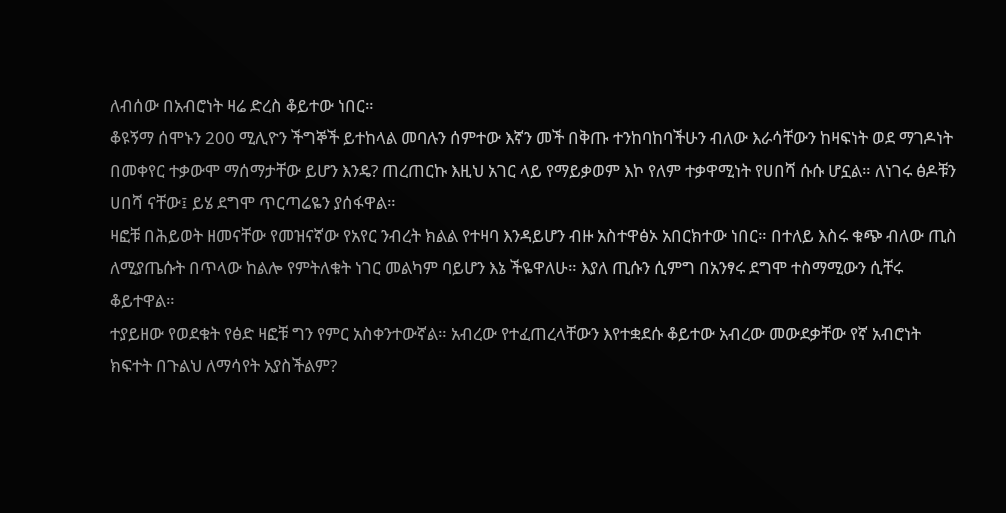ለብሰው በአብሮነት ዛሬ ድረስ ቆይተው ነበር።
ቆዩኝማ ሰሞኑን 200 ሚሊዮን ችግኞች ይተከላል መባሉን ሰምተው እኛን መች በቅጡ ተንከባከባችሁን ብለው እራሳቸውን ከዛፍነት ወደ ማገዶነት በመቀየር ተቃውሞ ማሰማታቸው ይሆን እንዴ? ጠረጠርኩ እዚህ አገር ላይ የማይቃወም እኮ የለም ተቃዋሚነት የሀበሻ ሱሱ ሆኗል። ለነገሩ ፅዶቹን ሀበሻ ናቸው፤ ይሄ ደግሞ ጥርጣሬዬን ያሰፋዋል።
ዛፎቹ በሕይወት ዘመናቸው የመዝናኛው የአየር ንብረት ክልል የተዛባ እንዳይሆን ብዙ አስተዋፅኦ አበርክተው ነበር። በተለይ እስሩ ቁጭ ብለው ጢስ ለሚያጤሱት በጥላው ከልሎ የምትለቁት ነገር መልካም ባይሆን እኔ ችዬዋለሁ። እያለ ጢሱን ሲምግ በአንፃሩ ደግሞ ተስማሚውን ሲቸሩ ቆይተዋል።
ተያይዘው የወደቁት የፅድ ዛፎቹ ግን የምር አስቀንተውኛል። አብረው የተፈጠረላቸውን እየተቋደሱ ቆይተው አብረው መውደቃቸው የኛ አብሮነት ክፍተት በጉልህ ለማሳየት አያስችልም?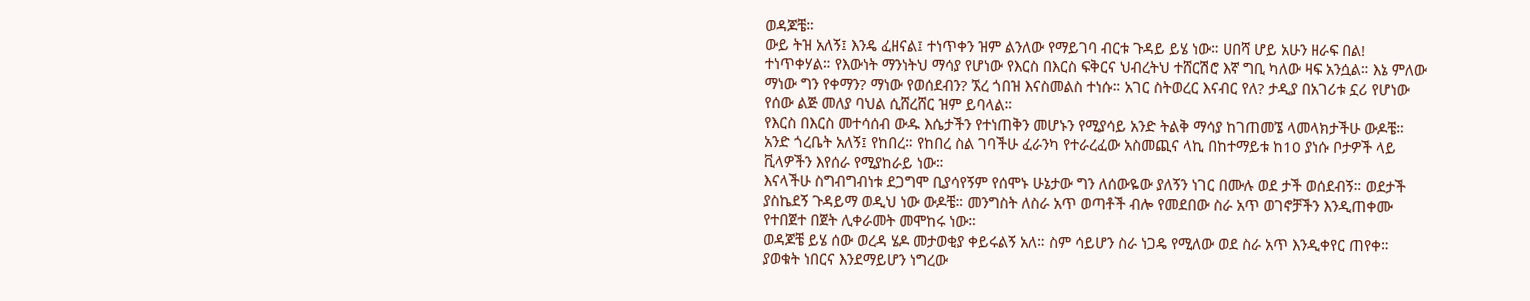ወዳጆቼ።
ውይ ትዝ አለኝ፤ እንዴ ፈዘናል፤ ተነጥቀን ዝም ልንለው የማይገባ ብርቱ ጉዳይ ይሄ ነው። ሀበሻ ሆይ አሁን ዘራፍ በል! ተነጥቀሃል። የእውነት ማንነትህ ማሳያ የሆነው የእርስ በእርስ ፍቅርና ህብረትህ ተሸርሽሮ እኛ ግቢ ካለው ዛፍ አንሷል። እኔ ምለው ማነው ግን የቀማን? ማነው የወሰደብን? ኧረ ጎበዝ እናስመልስ ተነሱ። አገር ስትወረር እናብር የለ? ታዲያ በአገሪቱ ኗሪ የሆነው የሰው ልጅ መለያ ባህል ሲሸረሸር ዝም ይባላል።
የእርስ በእርስ መተሳሰብ ውዱ እሴታችን የተነጠቅን መሆኑን የሚያሳይ አንድ ትልቅ ማሳያ ከገጠመኜ ላመላክታችሁ ውዶቼ። አንድ ጎረቤት አለኝ፤ የከበረ። የከበረ ስል ገባችሁ ፈራንካ የተራረፈው አስመጪና ላኪ በከተማይቱ ከ10 ያነሱ ቦታዎች ላይ ቪላዎችን እየሰራ የሚያከራይ ነው።
እናላችሁ ስግብግብነቱ ደጋግሞ ቢያሳየኝም የሰሞኑ ሁኔታው ግን ለሰውዬው ያለኝን ነገር በሙሉ ወደ ታች ወሰደብኝ። ወደታች ያስኬደኝ ጉዳይማ ወዲህ ነው ውዶቼ። መንግስት ለስራ አጥ ወጣቶች ብሎ የመደበው ስራ አጥ ወገኖቻችን እንዲጠቀሙ የተበጀተ በጀት ሊቀራመት መሞከሩ ነው።
ወዳጆቼ ይሄ ሰው ወረዳ ሄዶ መታወቂያ ቀይሩልኝ አለ። ስም ሳይሆን ስራ ነጋዴ የሚለው ወደ ስራ አጥ እንዲቀየር ጠየቀ። ያወቁት ነበርና እንደማይሆን ነግረው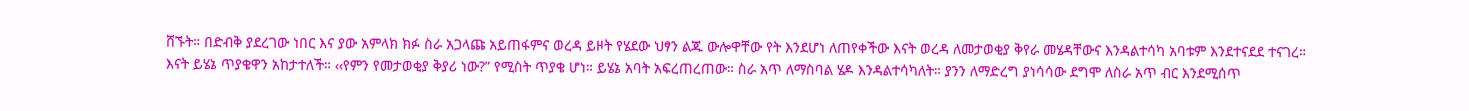ሸኙት። በድብቅ ያደረገው ነበር እና ያው አምላክ ክፉ ስራ አጋላጩ አይጠፋምና ወረዳ ይዞት የሄደው ህፃን ልጁ ውሎዋቸው የት እንደሆነ ለጠየቀችው እናት ወረዳ ለመታወቂያ ቅየራ መሄዳቸውና እንዳልተሳካ አባቱም እንደተናደደ ተናገረ።
እናት ይሄኔ ጥያቄዋን አከታተለች። ‹‹የምን የመታወቂያ ቅያሪ ነው?” የሚስት ጥያቄ ሆነ። ይሄኔ አባት አፍረጠረጠው። ስራ አጥ ለማስባል ሄዶ እንዳልተሳካለት። ያንን ለማድረግ ያነሳሳው ደግሞ ለስራ አጥ ብር እንደሚሰጥ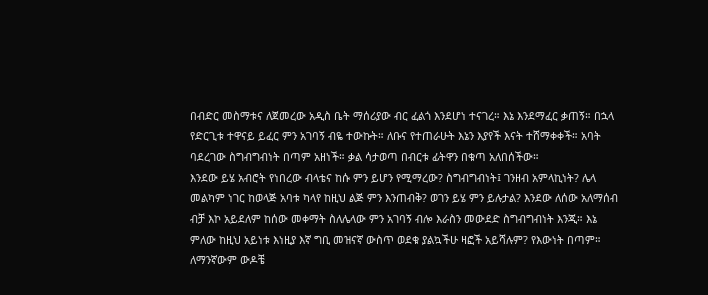በብድር መስማቱና ለጀመረው አዲስ ቤት ማሰሪያው ብር ፈልጎ እንደሆነ ተናገረ። እኔ እንደማፈር ቃጠኝ። በኋላ የድርጊቱ ተዋናይ ይፈር ምን አገባኝ ብዬ ተውኩት። ለቡና የተጠራሁት እኔን እያየች እናት ተሸማቀቀች። አባት ባደረገው ስግብግብነት በጣም አዘነች። ቃል ሳታወጣ በብርቱ ፊትዋን በቁጣ አለበሰችው።
እንደው ይሄ አብሮት የነበረው ብላቴና ከሱ ምን ይሆን የሚማረው? ስግብግብነት፤ ገንዘብ አምላኪነት? ሌላ መልካም ነገር ከወላጅ አባቱ ካላየ ከዚህ ልጅ ምን እንጠብቅ? ወገን ይሄ ምን ይሉታል? እንደው ለሰው አለማሰብ ብቻ እኮ አይደለም ከሰው መቀማት ስለሌላው ምን አገባኝ ብሎ እራስን መውደድ ስግብግብነት እንጂ። እኔ ምለው ከዚህ አይነቱ እነዚያ እኛ ግቢ መዝናኛ ውስጥ ወደቁ ያልኳችሁ ዛፎች አይሻሉም? የእውነት በጣም።
ለማንኛውም ውዶቼ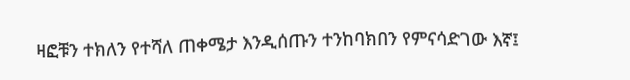ዛፎቹን ተክለን የተሻለ ጠቀሜታ እንዲሰጡን ተንከባክበን የምናሳድገው እኛ፤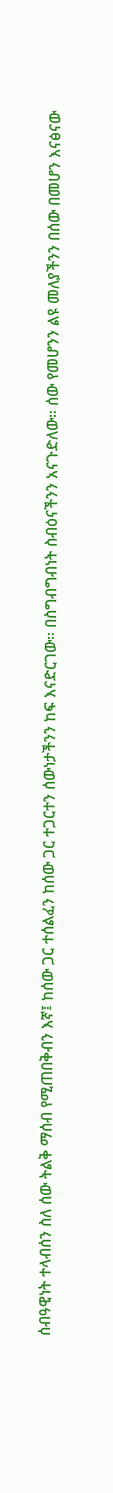ሰብዓዊነት ተላብሰን ስለ ሰው ትልቅ ማሰብ የሚጠበቅብን እኛ፤ ከሰው ጋር ተሰልፈን ከሰው ጋር ተጋርተን ሰውነታችንን ከፍ እናድርገው። በስግብግብነት ስብዕናችንን አናጉድለው። ሰው የመሆንን ልዩ መለያችንን በሰው በመሆን እናፅናው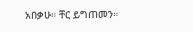አበቃሁ። ቸር ይግጠመን።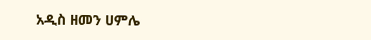አዲስ ዘመን ሀምሌ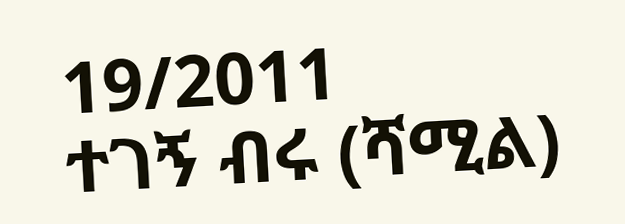19/2011
ተገኝ ብሩ (ሻሚል)